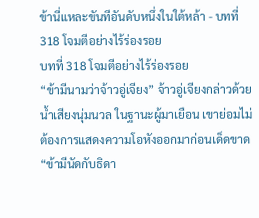ข้านี่แหละขันทีอันดับหนึ่งในใต้หล้า - บทที่ 318 โจมตีอย่างไร้ร่องรอย
บทที่ 318 โจมตีอย่างไร้ร่องรอย
“ข้ามีนามว่าจ้าวอู่เจียง” จ้าวอู่เจียงกล่าวด้วยน้ำเสียงนุ่มนวล ในฐานะผู้มาเยือน เขาย่อมไม่ต้องการแสดงความโอหังออกมาก่อนเด็ดขาด
“ข้ามีนัดกับธิดา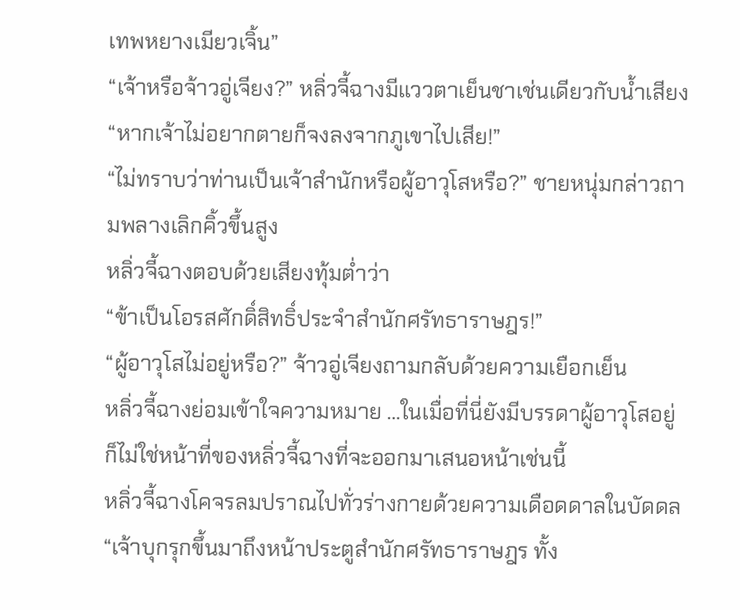เทพหยางเมียวเจิ้น”
“เจ้าหรือจ้าวอู่เจียง?” หลิ่วจี้ฉางมีแววตาเย็นชาเช่นเดียวกับน้ำเสียง
“หากเจ้าไม่อยากตายก็จงลงจากภูเขาไปเสีย!”
“ไม่ทราบว่าท่านเป็นเจ้าสำนักหรือผู้อาวุโสหรือ?” ชายหนุ่มกล่าวถามพลางเลิกคิ้วขึ้นสูง
หลิ่วจี้ฉางตอบด้วยเสียงทุ้มต่ำว่า
“ข้าเป็นโอรสศักดิ์สิทธิ์ประจำสำนักศรัทธาราษฎร!”
“ผู้อาวุโสไม่อยู่หรือ?” จ้าวอู่เจียงถามกลับด้วยความเยือกเย็น
หลิ่วจี้ฉางย่อมเข้าใจความหมาย …ในเมื่อที่นี่ยังมีบรรดาผู้อาวุโสอยู่ ก็ไม่ใช่หน้าที่ของหลิ่วจี้ฉางที่จะออกมาเสนอหน้าเช่นนี้
หลิ่วจี้ฉางโคจรลมปราณไปทั่วร่างกายด้วยความเดือดดาลในบัดดล
“เจ้าบุกรุกขึ้นมาถึงหน้าประตูสำนักศรัทธาราษฎร ทั้ง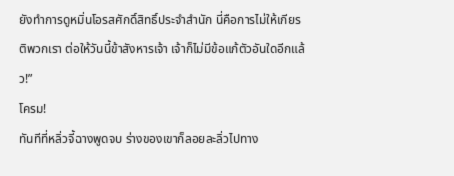ยังทำการดูหมิ่นโอรสศักดิ์สิทธิ์ประจำสำนัก นี่คือการไม่ให้เกียรติพวกเรา ต่อให้วันนี้ข้าสังหารเจ้า เจ้าก็ไม่มีข้อแก้ตัวอันใดอีกแล้ว!”
โครม!
ทันทีที่หลิ่วจี้ฉางพูดจบ ร่างของเขาก็ลอยละลิ่วไปทาง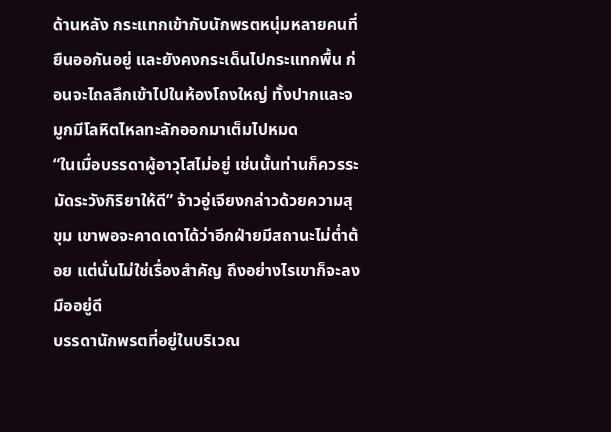ด้านหลัง กระแทกเข้ากับนักพรตหนุ่มหลายคนที่ยืนออกันอยู่ และยังคงกระเด็นไปกระแทกพื้น ก่อนจะไถลลึกเข้าไปในห้องโถงใหญ่ ทั้งปากและจมูกมีโลหิตไหลทะลักออกมาเต็มไปหมด
“ในเมื่อบรรดาผู้อาวุโสไม่อยู่ เช่นนั้นท่านก็ควรระมัดระวังกิริยาให้ดี” จ้าวอู่เจียงกล่าวด้วยความสุขุม เขาพอจะคาดเดาได้ว่าอีกฝ่ายมีสถานะไม่ต่ำต้อย แต่นั่นไม่ใช่เรื่องสำคัญ ถึงอย่างไรเขาก็จะลงมืออยู่ดี
บรรดานักพรตที่อยู่ในบริเวณ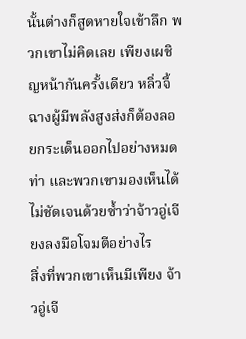นั้นต่างก็สูดหายใจเข้าลึก พวกเขาไม่คิดเลย เพียงเผชิญหน้ากันครั้งเดียว หลิ่วจี้ฉางผู้มีพลังสูงส่งก็ต้องลอยกระเด็นออกไปอย่างหมดท่า และพวกเขามองเห็นได้ไม่ชัดเจนด้วยซ้ำว่าจ้าวอู่เจียงลงมือโจมตีอย่างไร
สิ่งที่พวกเขาเห็นมีเพียง จ้าวอู่เจี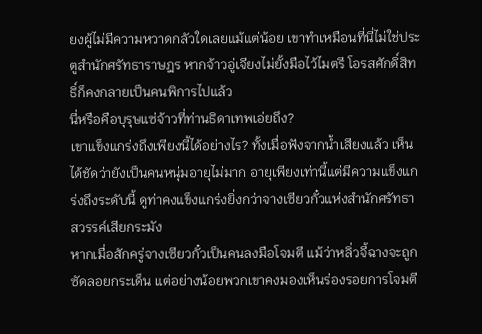ยงผู้ไม่มีความหวาดกลัวใดเลยแม้แต่น้อย เขาทำเหมือนที่นี่ไม่ใช่ประตูสำนักศรัทธาราษฎร หากจ้าวอู่เจียงไม่ยั้งมือไว้ไมตรี โอรสศักดิ์สิทธิ์ก็คงกลายเป็นคนพิการไปแล้ว
นี่หรือคือบุรุษแซ่จ้าวที่ท่านธิดาเทพเอ่ยถึง?
เขาแข็งแกร่งถึงเพียงนี้ได้อย่างไร? ทั้งเมื่อฟังจากน้ำเสียงแล้ว เห็นได้ชัดว่ายังเป็นคนหนุ่มอายุไม่มาก อายุเพียงเท่านี้แต่มีความแข็งแกร่งถึงระดับนี้ ดูท่าคงแข็งแกร่งยิ่งกว่าจางเซียวกั๋วแห่งสำนักศรัทธาสวรรค์เสียกระมัง
หากเมื่อสักครู่จางเซียวกั๋วเป็นคนลงมือโจมตี แม้ว่าหลิ่วจี้ฉางจะถูกซัดลอยกระเด็น แต่อย่างน้อยพวกเขาคงมองเห็นร่องรอยการโจมตี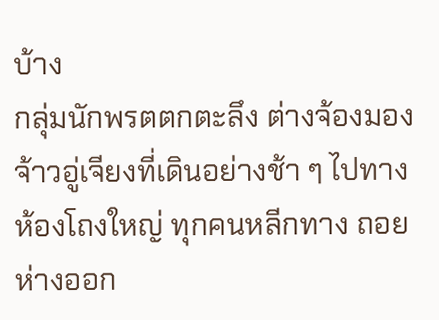บ้าง
กลุ่มนักพรตตกตะลึง ต่างจ้องมองจ้าวอู่เจียงที่เดินอย่างช้า ๆ ไปทางห้องโถงใหญ่ ทุกคนหลีกทาง ถอยห่างออก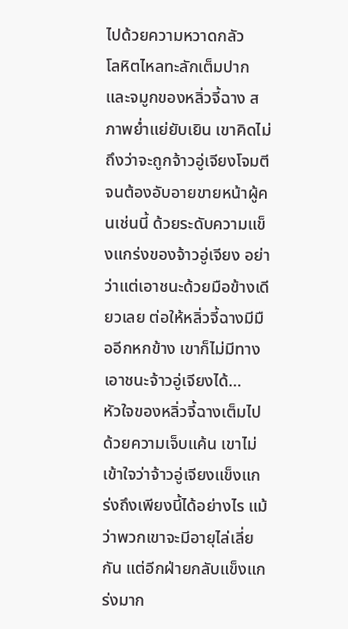ไปด้วยความหวาดกลัว
โลหิตไหลทะลักเต็มปากและจมูกของหลิ่วจี้ฉาง สภาพย่ำแย่ยับเยิน เขาคิดไม่ถึงว่าจะถูกจ้าวอู่เจียงโจมตีจนต้องอับอายขายหน้าผู้คนเช่นนี้ ด้วยระดับความแข็งแกร่งของจ้าวอู่เจียง อย่าว่าแต่เอาชนะด้วยมือข้างเดียวเลย ต่อให้หลิ่วจี้ฉางมีมืออีกหกข้าง เขาก็ไม่มีทางเอาชนะจ้าวอู่เจียงได้…
หัวใจของหลิ่วจี้ฉางเต็มไปด้วยความเจ็บแค้น เขาไม่เข้าใจว่าจ้าวอู่เจียงแข็งแกร่งถึงเพียงนี้ได้อย่างไร แม้ว่าพวกเขาจะมีอายุไล่เลี่ยกัน แต่อีกฝ่ายกลับแข็งแกร่งมาก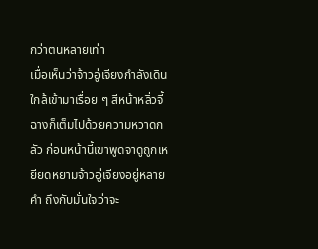กว่าตนหลายเท่า
เมื่อเห็นว่าจ้าวอู่เจียงกำลังเดินใกล้เข้ามาเรื่อย ๆ สีหน้าหลิ่วจี้ฉางก็เต็มไปด้วยความหวาดกลัว ก่อนหน้านี้เขาพูดจาดูถูกเหยียดหยามจ้าวอู่เจียงอยู่หลายคำ ถึงกับมั่นใจว่าจะ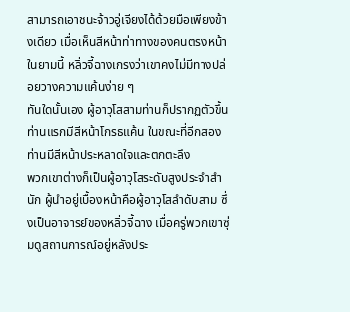สามารถเอาชนะจ้าวอู่เจียงได้ด้วยมือเพียงข้างเดียว เมื่อเห็นสีหน้าท่าทางของคนตรงหน้าในยามนี้ หลิ่วจี้ฉางเกรงว่าเขาคงไม่มีทางปล่อยวางความแค้นง่าย ๆ
ทันใดนั้นเอง ผู้อาวุโสสามท่านก็ปรากฏตัวขึ้น ท่านแรกมีสีหน้าโกรธแค้น ในขณะที่อีกสองท่านมีสีหน้าประหลาดใจและตกตะลึง
พวกเขาต่างก็เป็นผู้อาวุโสระดับสูงประจำสำนัก ผู้นำอยู่เบื้องหน้าคือผู้อาวุโสลำดับสาม ซึ่งเป็นอาจารย์ของหลิ่วจี้ฉาง เมื่อครู่พวกเขาซุ่มดูสถานการณ์อยู่หลังประ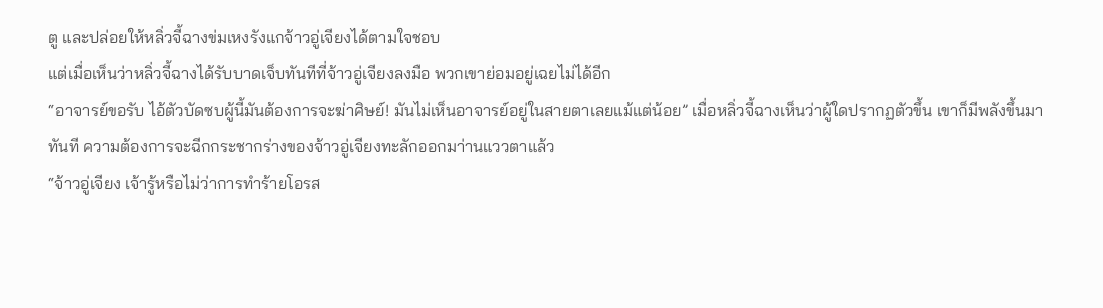ตู และปล่อยให้หลิ่วจี้ฉางข่มเหงรังแกจ้าวอู่เจียงได้ตามใจชอบ
แต่เมื่อเห็นว่าหลิ่วจี้ฉางได้รับบาดเจ็บทันทีที่จ้าวอู่เจียงลงมือ พวกเขาย่อมอยู่เฉยไม่ได้อีก
“อาจารย์ขอรับ ไอ้ตัวบัดซบผู้นี้มันต้องการจะฆ่าศิษย์! มันไม่เห็นอาจารย์อยู่ในสายตาเลยแม้แต่น้อย” เมื่อหลิ่วจี้ฉางเห็นว่าผู้ใดปรากฏตัวขึ้น เขาก็มีพลังขึ้นมาทันที ความต้องการจะฉีกกระชากร่างของจ้าวอู่เจียงทะลักออกมา่านแววตาแล้ว
“จ้าวอู่เจียง เจ้ารู้หรือไม่ว่าการทำร้ายโอรส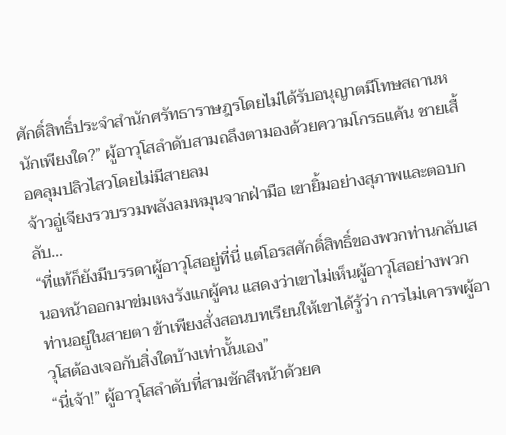ศักดิ์สิทธิ์ประจำสำนักศรัทธาราษฎรโดยไม่ได้รับอนุญาตมีโทษสถานหนักเพียงใด?” ผู้อาวุโสลำดับสามถลึงตามองด้วยความโกรธแค้น ชายเสื้อคลุมปลิวไสวโดยไม่มีสายลม
จ้าวอู่เจียงรวบรวมพลังลมหมุนจากฝ่ามือ เขายิ้มอย่างสุภาพและตอบกลับ…
“ที่แท้ก็ยังมีบรรดาผู้อาวุโสอยู่ที่นี่ แต่โอรสศักดิ์สิทธิ์ของพวกท่านกลับเสนอหน้าออกมาข่มเหงรังแกผู้คน แสดงว่าเขาไม่เห็นผู้อาวุโสอย่างพวกท่านอยู่ในสายตา ข้าเพียงสั่งสอนบทเรียนให้เขาได้รู้ว่า การไม่เคารพผู้อาวุโสต้องเจอกับสิ่งใดบ้างเท่านั้นเอง”
“นี่เจ้า!” ผู้อาวุโสลำดับที่สามชักสีหน้าด้วยค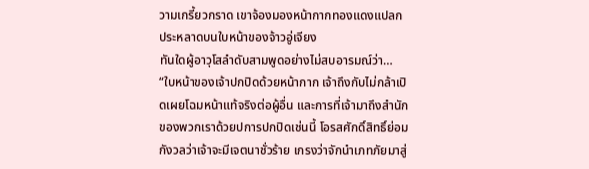วามเกรี้ยวกราด เขาจ้องมองหน้ากากทองแดงแปลกประหลาดบนใบหน้าของจ้าวอู่เจียง
ทันใดผู้อาวุโสลำดับสามพูดอย่างไม่สบอารมณ์ว่า…
“ใบหน้าของเจ้าปกปิดด้วยหน้ากาก เจ้าถึงกับไม่กล้าเปิดเผยโฉมหน้าแท้จริงต่อผู้อื่น และการที่เจ้ามาถึงสำนักของพวกเราด้วยปการปกปิดเช่นนี้ โอรสศักดิ์สิทธิ์ย่อมกังวลว่าเจ้าจะมีเจตนาชั่วร้าย เกรงว่าจักนำเภทภัยมาสู่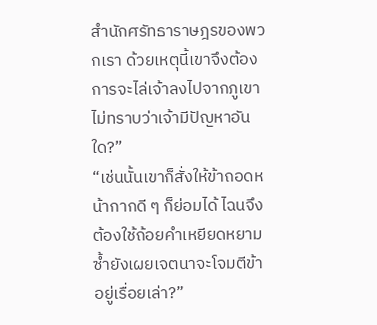สำนักศรัทธาราษฎรของพวกเรา ด้วยเหตุนี้เขาจึงต้องการจะไล่เจ้าลงไปจากภูเขา ไม่ทราบว่าเจ้ามีปัญหาอันใด?”
“เช่นนั้นเขาก็สั่งให้ข้าถอดหน้ากากดี ๆ ก็ย่อมได้ ไฉนจึงต้องใช้ถ้อยคำเหยียดหยาม ซ้ำยังเผยเจตนาจะโจมตีข้าอยู่เรื่อยเล่า?”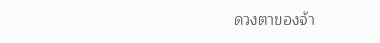ดวงตาของจ้า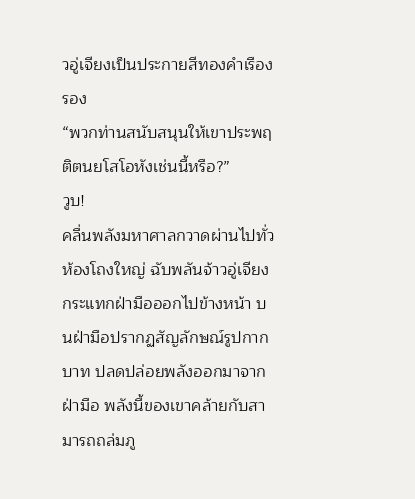วอู่เจียงเป็นประกายสีทองคำเรืองรอง
“พวกท่านสนับสนุนให้เขาประพฤติตนยโสโอหังเช่นนี้หรือ?”
วูบ!
คลื่นพลังมหาศาลกวาดผ่านไปทั่วห้องโถงใหญ่ ฉับพลันจ้าวอู่เจียงกระแทกฝ่ามือออกไปข้างหน้า บนฝ่ามือปรากฏสัญลักษณ์รูปกากบาท ปลดปล่อยพลังออกมาจากฝ่ามือ พลังนี้ของเขาคล้ายกับสามารถถล่มภู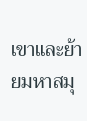เขาและย้ายมหาสมุ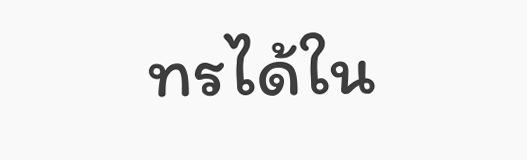ทรได้ใน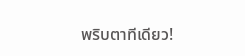พริบตาทีเดียว!